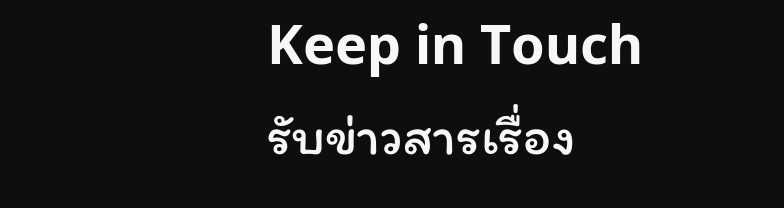Keep in Touch
รับข่าวสารเรื่อง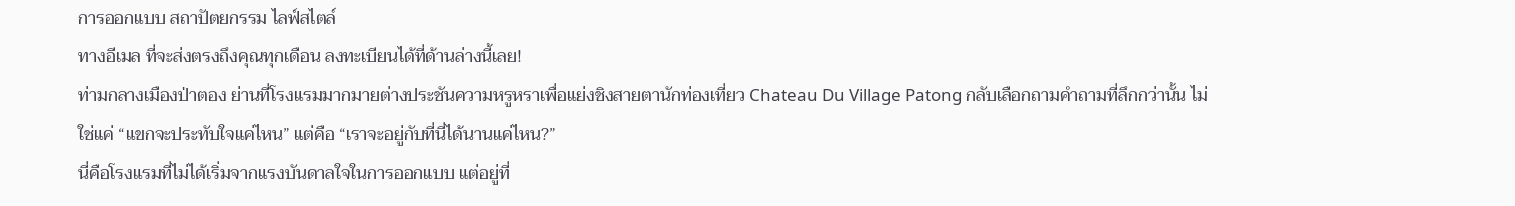การออกแบบ สถาปัตยกรรม ไลฟ์สไตล์
ทางอีเมล ที่จะส่งตรงถึงคุณทุกเดือน ลงทะเบียนได้ที่ด้านล่างนี้เลย!
ท่ามกลางเมืองป่าตอง ย่านที่โรงแรมมากมายต่างประชันความหรูหราเพื่อแย่งชิงสายตานักท่องเที่ยว Chateau Du Village Patong กลับเลือกถามคำถามที่ลึกกว่านั้น ไม่ใช่แค่ “แขกจะประทับใจแค่ไหน” แต่คือ “เราจะอยู่กับที่นี่ได้นานแค่ไหน?”
นี่คือโรงแรมที่ไม่ได้เริ่มจากแรงบันดาลใจในการออกแบบ แต่อยู่ที่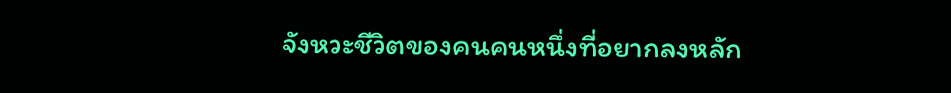จังหวะชีวิตของคนคนหนึ่งที่อยากลงหลัก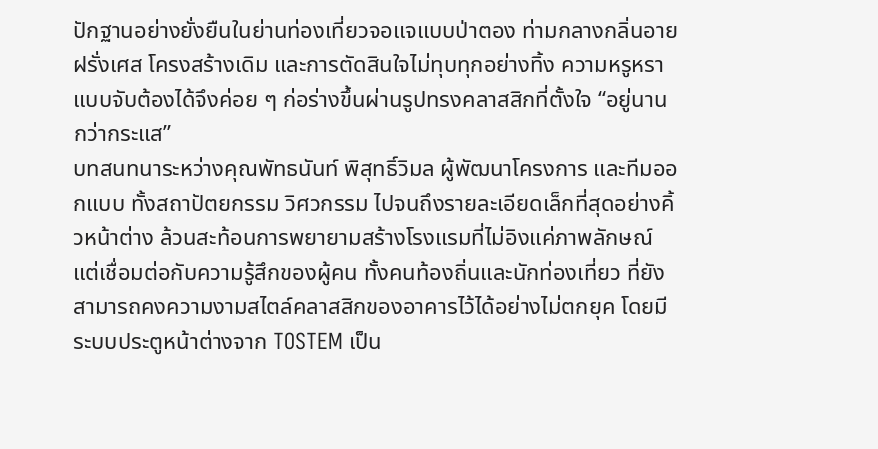ปักฐานอย่างยั่งยืนในย่านท่องเที่ยวจอแจแบบป่าตอง ท่ามกลางกลิ่นอายฝรั่งเศส โครงสร้างเดิม และการตัดสินใจไม่ทุบทุกอย่างทิ้ง ความหรูหราแบบจับต้องได้จึงค่อย ๆ ก่อร่างขึ้นผ่านรูปทรงคลาสสิกที่ตั้งใจ “อยู่นานกว่ากระแส”
บทสนทนาระหว่างคุณพัทธนันท์ พิสุทธิ์วิมล ผู้พัฒนาโครงการ และทีมออกแบบ ทั้งสถาปัตยกรรม วิศวกรรม ไปจนถึงรายละเอียดเล็กที่สุดอย่างคิ้วหน้าต่าง ล้วนสะท้อนการพยายามสร้างโรงแรมที่ไม่อิงแค่ภาพลักษณ์ แต่เชื่อมต่อกับความรู้สึกของผู้คน ทั้งคนท้องถิ่นและนักท่องเที่ยว ที่ยังสามารถคงความงามสไตล์คลาสสิกของอาคารไว้ได้อย่างไม่ตกยุค โดยมีระบบประตูหน้าต่างจาก TOSTEM เป็น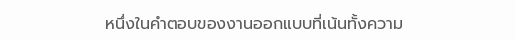หนึ่งในคำตอบของงานออกแบบที่เน้นทั้งความ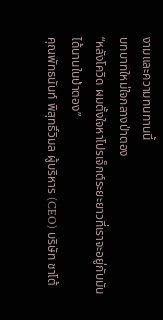งามและความทนทานนี้
บทบาทใหม่ใจกลางป่าตอง
“หลังโควิด ผมตั้งใจหาโปรเจ็กต์ระยะยาวที่เราจะอยู่กับมันได้นานในป่าตอง”
คุณพัทธนันท์ พิสุทธิ์วิมล ผู้บริหาร (CEO) บริษัท ชาโต้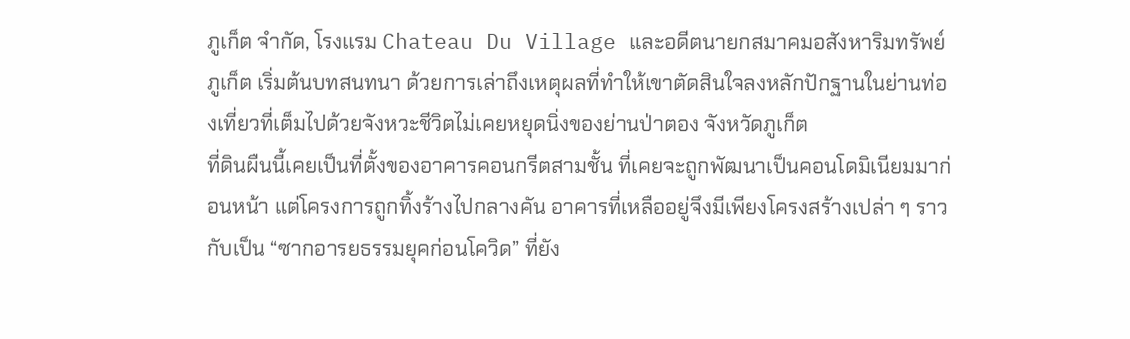ภูเก็ต จำกัด, โรงเเรม Chateau Du Village และอดีตนายกสมาคมอสังหาริมทรัพย์ภูเก็ต เริ่มต้นบทสนทนา ด้วยการเล่าถึงเหตุผลที่ทำให้เขาตัดสินใจลงหลักปักฐานในย่านท่องเที่ยวที่เต็มไปด้วยจังหวะชีวิตไม่เคยหยุดนิ่งของย่านป่าตอง จังหวัดภูเก็ต
ที่ดินผืนนี้เคยเป็นที่ตั้งของอาคารคอนกรีตสามชั้น ที่เคยจะถูกพัฒนาเป็นคอนโดมิเนียมมาก่อนหน้า แต่โครงการถูกทิ้งร้างไปกลางคัน อาคารที่เหลืออยู่จึงมีเพียงโครงสร้างเปล่า ๆ ราวกับเป็น “ซากอารยธรรมยุคก่อนโควิด” ที่ยัง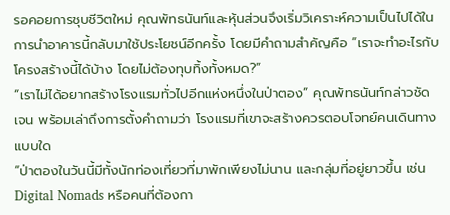รอคอยการชุบชีวิตใหม่ คุณพัทธนันท์และหุ้นส่วนจึงเริ่มวิเคราะห์ความเป็นไปได้ในการนำอาคารนี้กลับมาใช้ประโยชน์อีกครั้ง โดยมีคำถามสำคัญคือ “เราจะทำอะไรกับโครงสร้างนี้ได้บ้าง โดยไม่ต้องทุบทิ้งทั้งหมด?”
“เราไม่ได้อยากสร้างโรงแรมทั่วไปอีกแห่งหนึ่งในป่าตอง” คุณพัทธนันท์กล่าวชัดเจน พร้อมเล่าถึงการตั้งคำถามว่า โรงแรมที่เขาจะสร้างควรตอบโจทย์คนเดินทางแบบใด
“ป่าตองในวันนี้มีทั้งนักท่องเที่ยวที่มาพักเพียงไม่นาน และกลุ่มที่อยู่ยาวขึ้น เช่น Digital Nomads หรือคนที่ต้องกา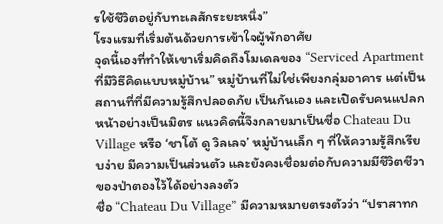รใช้ชีวิตอยู่กับทะเลสักระยะหนึ่ง”
โรงแรมที่เริ่มต้นด้วยการเข้าใจผู้พักอาศัย
จุดนี้เองที่ทำให้เขาเริ่มคิดถึงโมเดลของ “Serviced Apartment ที่มีวิธีคิดแบบหมู่บ้าน” หมู่บ้านที่ไม่ใช่เพียงกลุ่มอาคาร แต่เป็นสถานที่ที่มีความรู้สึกปลอดภัย เป็นกันเอง และเปิดรับคนแปลกหน้าอย่างเป็นมิตร แนวคิดนี้จึงกลายมาเป็นชื่อ Chateau Du Village หรือ ‘ชาโต้ ดู วิลเลจ’ หมู่บ้านเล็ก ๆ ที่ให้ความรู้สึกเรียบง่าย มีความเป็นส่วนตัว และยังคงเชื่อมต่อกับความมีชีวิตชีวาของป่าตองไว้ได้อย่างลงตัว
ชื่อ “Chateau Du Village” มีความหมายตรงตัวว่า “ปราสาทก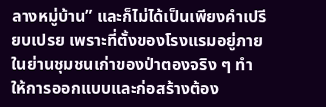ลางหมู่บ้าน” และก็ไม่ได้เป็นเพียงคำเปรียบเปรย เพราะที่ตั้งของโรงแรมอยู่ภายในย่านชุมชนเก่าของป่าตองจริง ๆ ทำให้การออกแบบและก่อสร้างต้อง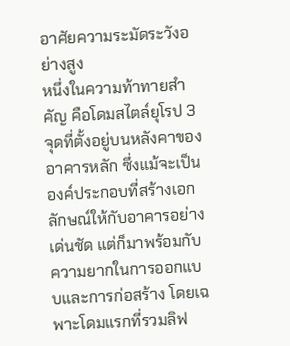อาศัยความระมัดระวังอย่างสูง
หนึ่งในความท้าทายสำคัญ คือโดมสไตล์ยุโรป 3 จุดที่ตั้งอยู่บนหลังคาของอาคารหลัก ซึ่งแม้จะเป็นองค์ประกอบที่สร้างเอกลักษณ์ให้กับอาคารอย่างเด่นชัด แต่ก็มาพร้อมกับความยากในการออกแบบและการก่อสร้าง โดยเฉพาะโดมแรกที่รวมลิฟ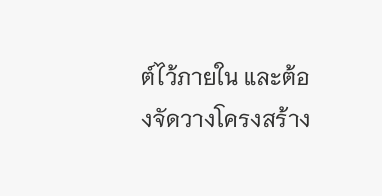ต์ไว้ภายใน และต้องจัดวางโครงสร้าง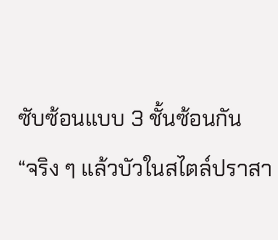ซับซ้อนแบบ 3 ชั้นซ้อนกัน
“จริง ๆ แล้วบัวในสไตล์ปราสา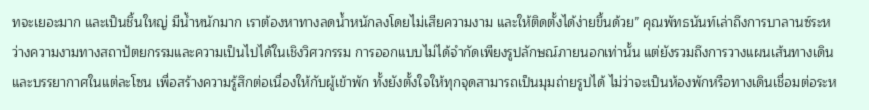ทจะเยอะมาก และเป็นชิ้นใหญ่ มีน้ำหนักมาก เราต้องหาทางลดน้ำหนักลงโดยไม่เสียความงาม และให้ติดตั้งได้ง่ายขึ้นด้วย” คุณพัทธนันท์เล่าถึงการบาลานซ์ระหว่างความงามทางสถาปัตยกรรมและความเป็นไปได้ในเชิงวิศวกรรม การออกแบบไม่ได้จำกัดเพียงรูปลักษณ์ภายนอกเท่านั้น แต่ยังรวมถึงการวางแผนเส้นทางเดิน และบรรยากาศในแต่ละโซน เพื่อสร้างความรู้สึกต่อเนื่องให้กับผู้เข้าพัก ทั้งยังตั้งใจให้ทุกจุดสามารถเป็นมุมถ่ายรูปได้ ไม่ว่าจะเป็นห้องพักหรือทางเดินเชื่อมต่อระห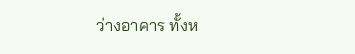ว่างอาคาร ทั้งห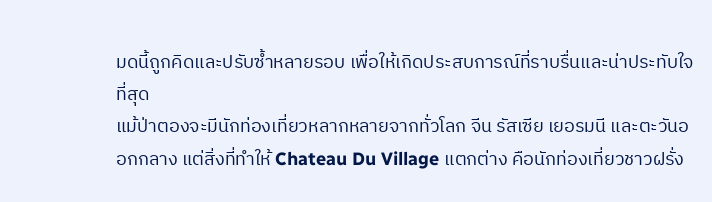มดนี้ถูกคิดและปรับซ้ำหลายรอบ เพื่อให้เกิดประสบการณ์ที่ราบรื่นและน่าประทับใจที่สุด
แม้ป่าตองจะมีนักท่องเที่ยวหลากหลายจากทั่วโลก จีน รัสเซีย เยอรมนี และตะวันออกกลาง แต่สิ่งที่ทำให้ Chateau Du Village แตกต่าง คือนักท่องเที่ยวชาวฝรั่ง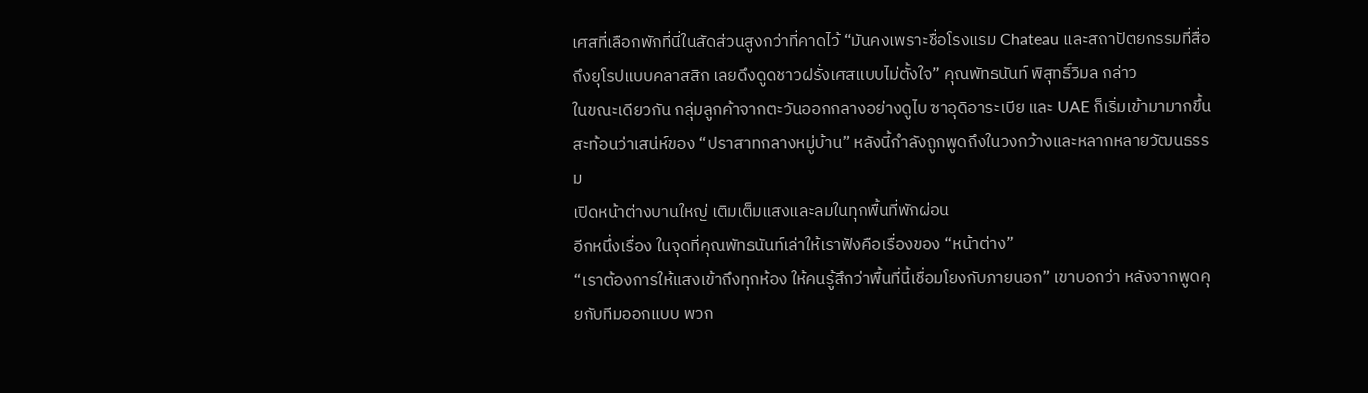เศสที่เลือกพักที่นี่ในสัดส่วนสูงกว่าที่คาดไว้ “มันคงเพราะชื่อโรงแรม Chateau และสถาปัตยกรรมที่สื่อถึงยุโรปแบบคลาสสิก เลยดึงดูดชาวฝรั่งเศสแบบไม่ตั้งใจ” คุณพัทธนันท์ พิสุทธิ์วิมล กล่าว
ในขณะเดียวกัน กลุ่มลูกค้าจากตะวันออกกลางอย่างดูไบ ซาอุดิอาระเบีย และ UAE ก็เริ่มเข้ามามากขึ้น สะท้อนว่าเสน่ห์ของ “ปราสาทกลางหมู่บ้าน” หลังนี้กำลังถูกพูดถึงในวงกว้างและหลากหลายวัฒนธรรม
เปิดหน้าต่างบานใหญ่ เติมเต็มแสงและลมในทุกพื้นที่พักผ่อน
อีกหนึ่งเรื่อง ในจุดที่คุณพัทธนันท์เล่าให้เราฟังคือเรื่องของ “หน้าต่าง”
“เราต้องการให้แสงเข้าถึงทุกห้อง ให้คนรู้สึกว่าพื้นที่นี้เชื่อมโยงกับภายนอก” เขาบอกว่า หลังจากพูดคุยกับทีมออกแบบ พวก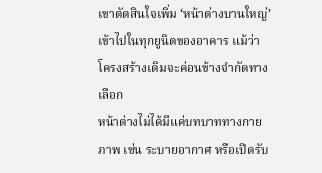เขาตัดสินใจเพิ่ม ‘หน้าต่างบานใหญ่’ เข้าไปในทุกยูนิตของอาคาร แม้ว่าโครงสร้างเดิมจะค่อนข้างจำกัดทางเลือก
หน้าต่างไม่ได้มีแค่บทบาททางกายภาพ เช่น ระบายอากาศ หรือเปิดรับ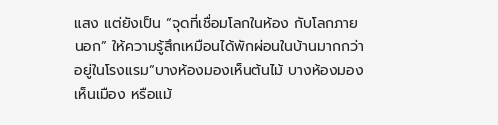แสง แต่ยังเป็น “จุดที่เชื่อมโลกในห้อง กับโลกภายนอก” ให้ความรู้สึกเหมือนได้พักผ่อนในบ้านมากกว่าอยู่ในโรงแรม“บางห้องมองเห็นต้นไม้ บางห้องมองเห็นเมือง หรือแม้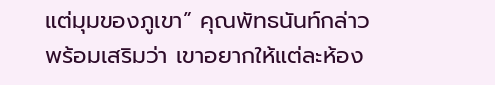แต่มุมของภูเขา” คุณพัทธนันท์กล่าว พร้อมเสริมว่า เขาอยากให้แต่ละห้อง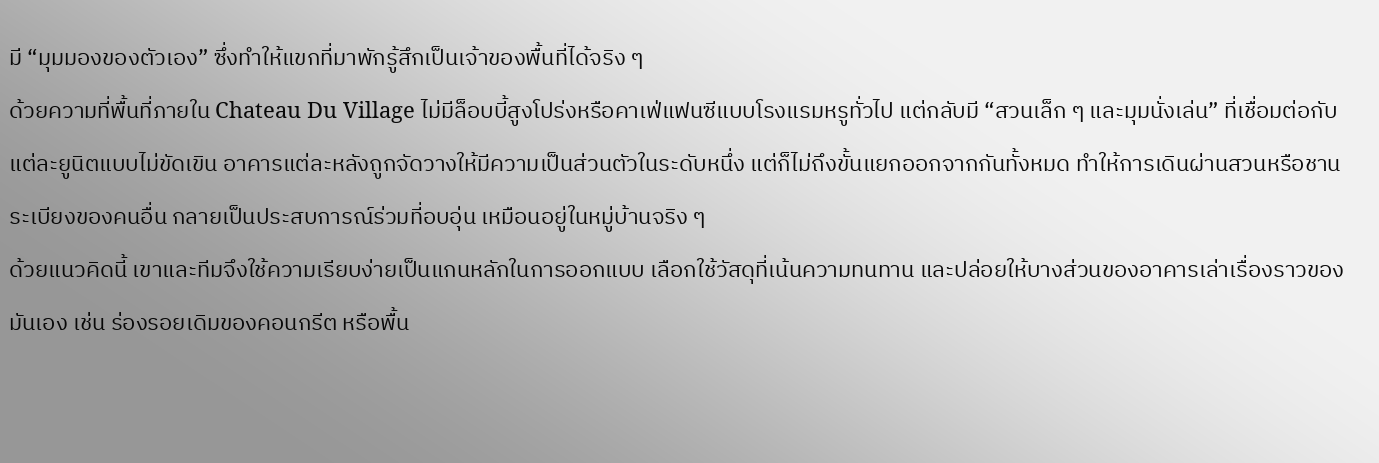มี “มุมมองของตัวเอง” ซึ่งทำให้แขกที่มาพักรู้สึกเป็นเจ้าของพื้นที่ได้จริง ๆ
ด้วยความที่พื้นที่ภายใน Chateau Du Village ไม่มีล็อบบี้สูงโปร่งหรือคาเฟ่แฟนซีแบบโรงแรมหรูทั่วไป แต่กลับมี “สวนเล็ก ๆ และมุมนั่งเล่น” ที่เชื่อมต่อกับแต่ละยูนิตแบบไม่ขัดเขิน อาคารแต่ละหลังถูกจัดวางให้มีความเป็นส่วนตัวในระดับหนึ่ง แต่ก็ไม่ถึงขั้นแยกออกจากกันทั้งหมด ทำให้การเดินผ่านสวนหรือชานระเบียงของคนอื่น กลายเป็นประสบการณ์ร่วมที่อบอุ่น เหมือนอยู่ในหมู่บ้านจริง ๆ
ด้วยแนวคิดนี้ เขาและทีมจึงใช้ความเรียบง่ายเป็นแกนหลักในการออกแบบ เลือกใช้วัสดุที่เน้นความทนทาน และปล่อยให้บางส่วนของอาคารเล่าเรื่องราวของมันเอง เช่น ร่องรอยเดิมของคอนกรีต หรือพื้น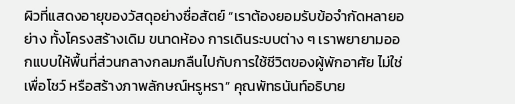ผิวที่แสดงอายุของวัสดุอย่างซื่อสัตย์ “เราต้องยอมรับข้อจำกัดหลายอย่าง ทั้งโครงสร้างเดิม ขนาดห้อง การเดินระบบต่าง ๆ เราพยายามออกแบบให้พื้นที่ส่วนกลางกลมกลืนไปกับการใช้ชีวิตของผู้พักอาศัย ไม่ใช่เพื่อโชว์ หรือสร้างภาพลักษณ์หรูหรา” คุณพัทธนันท์อธิบาย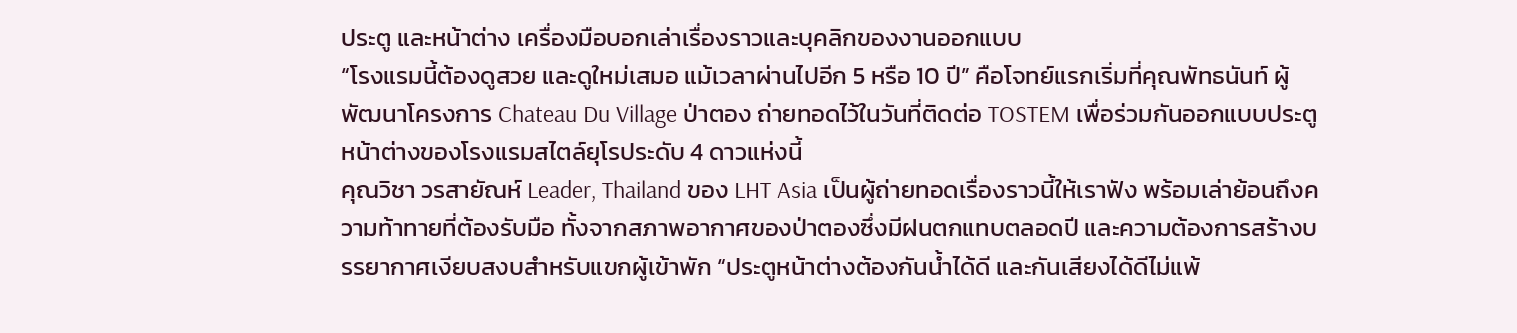ประตู และหน้าต่าง เครื่องมือบอกเล่าเรื่องราวและบุคลิกของงานออกแบบ
“โรงแรมนี้ต้องดูสวย และดูใหม่เสมอ แม้เวลาผ่านไปอีก 5 หรือ 10 ปี” คือโจทย์แรกเริ่มที่คุณพัทธนันท์ ผู้พัฒนาโครงการ Chateau Du Village ป่าตอง ถ่ายทอดไว้ในวันที่ติดต่อ TOSTEM เพื่อร่วมกันออกแบบประตูหน้าต่างของโรงแรมสไตล์ยุโรประดับ 4 ดาวแห่งนี้
คุณวิชา วรสายัณห์ Leader, Thailand ของ LHT Asia เป็นผู้ถ่ายทอดเรื่องราวนี้ให้เราฟัง พร้อมเล่าย้อนถึงความท้าทายที่ต้องรับมือ ทั้งจากสภาพอากาศของป่าตองซึ่งมีฝนตกแทบตลอดปี และความต้องการสร้างบรรยากาศเงียบสงบสำหรับแขกผู้เข้าพัก “ประตูหน้าต่างต้องกันน้ำได้ดี และกันเสียงได้ดีไม่แพ้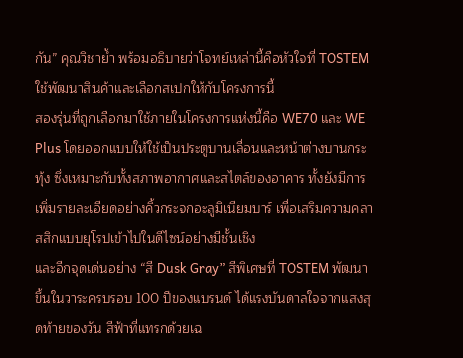กัน” คุณวิชาย้ำ พร้อมอธิบายว่าโจทย์เหล่านี้คือหัวใจที่ TOSTEM ใช้พัฒนาสินค้าและเลือกสเปกให้กับโครงการนี้
สองรุ่นที่ถูกเลือกมาใช้ภายในโครงการแห่งนี้คือ WE70 และ WE Plus โดยออกแบบให้ใช้เป็นประตูบานเลื่อนและหน้าต่างบานกระทุ้ง ซึ่งเหมาะกับทั้งสภาพอากาศและสไตล์ของอาคาร ทั้งยังมีการเพิ่มรายละเอียดอย่างคิ้วกระจกอะลูมิเนียมบาร์ เพื่อเสริมความคลาสสิกแบบยุโรปเข้าไปในดีไซน์อย่างมีชั้นเชิง
และอีกจุดเด่นอย่าง “สี Dusk Gray” สีพิเศษที่ TOSTEM พัฒนาขึ้นในวาระครบรอบ 100 ปีของแบรนด์ ได้แรงบันดาลใจจากแสงสุดท้ายของวัน สีฟ้าที่แทรกด้วยเฉ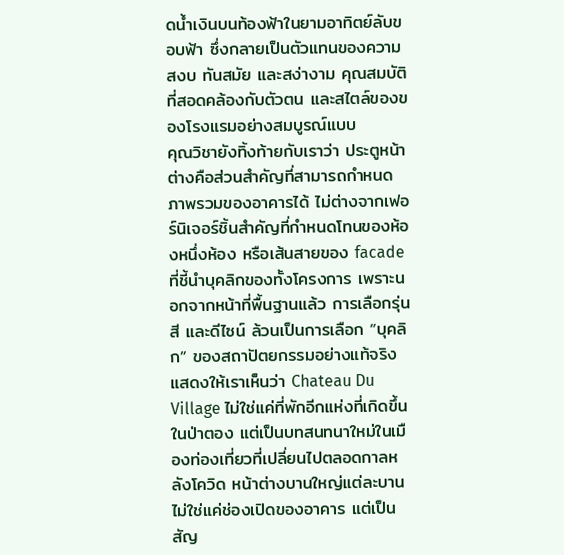ดน้ำเงินบนท้องฟ้าในยามอาทิตย์ลับขอบฟ้า ซึ่งกลายเป็นตัวแทนของความสงบ ทันสมัย และสง่างาม คุณสมบัติที่สอดคล้องกับตัวตน และสไตล์ของของโรงแรมอย่างสมบูรณ์แบบ
คุณวิชายังทิ้งท้ายกับเราว่า ประตูหน้าต่างคือส่วนสำคัญที่สามารถกำหนดภาพรวมของอาคารได้ ไม่ต่างจากเฟอร์นิเจอร์ชิ้นสำคัญที่กำหนดโทนของห้องหนึ่งห้อง หรือเส้นสายของ facade ที่ชี้นำบุคลิกของทั้งโครงการ เพราะนอกจากหน้าที่พื้นฐานแล้ว การเลือกรุ่น สี และดีไซน์ ล้วนเป็นการเลือก “บุคลิก” ของสถาปัตยกรรมอย่างแท้จริง
แสดงให้เราเห็นว่า Chateau Du Village ไม่ใช่แค่ที่พักอีกแห่งที่เกิดขึ้นในป่าตอง แต่เป็นบทสนทนาใหม่ในเมืองท่องเที่ยวที่เปลี่ยนไปตลอดกาลหลังโควิด หน้าต่างบานใหญ่แต่ละบานไม่ใช่แค่ช่องเปิดของอาคาร แต่เป็นสัญ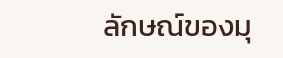ลักษณ์ของมุ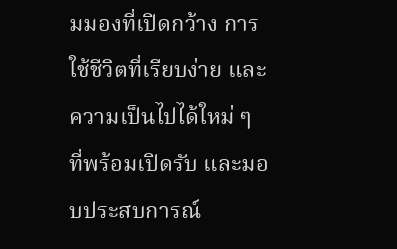มมองที่เปิดกว้าง การใช้ชีวิตที่เรียบง่าย และความเป็นไปได้ใหม่ ๆ ที่พร้อมเปิดรับ และมอบประสบการณ์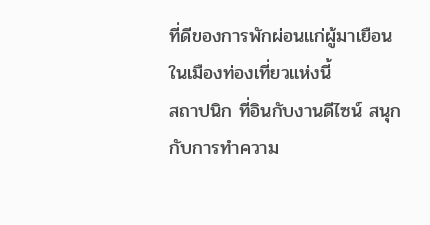ที่ดีของการพักผ่อนแก่ผู้มาเยือนในเมืองท่องเที่ยวแห่งนี้
สถาปนิก ที่อินกับงานดีไซน์ สนุกกับการทำความ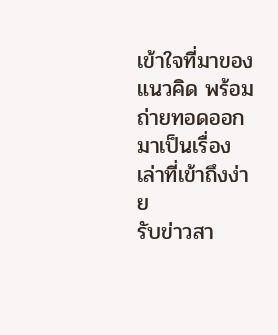เข้าใจที่มาของแนวคิด พร้อมถ่ายทอดออกมาเป็นเรื่องเล่าที่เข้าถึงง่าย
รับข่าวสา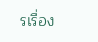รเรื่อง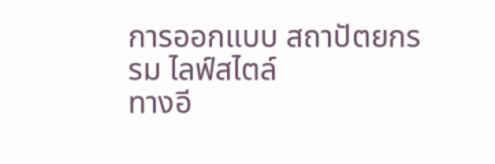การออกแบบ สถาปัตยกรรม ไลฟ์สไตล์
ทางอี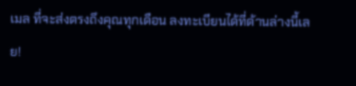เมล ที่จะส่งตรงถึงคุณทุกเดือน ลงทะเบียนได้ที่ด้านล่างนี้เลย!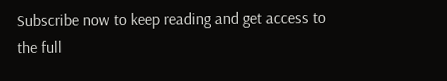Subscribe now to keep reading and get access to the full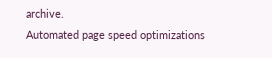archive.
Automated page speed optimizations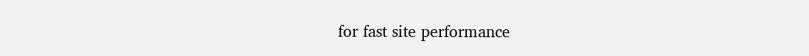for fast site performance